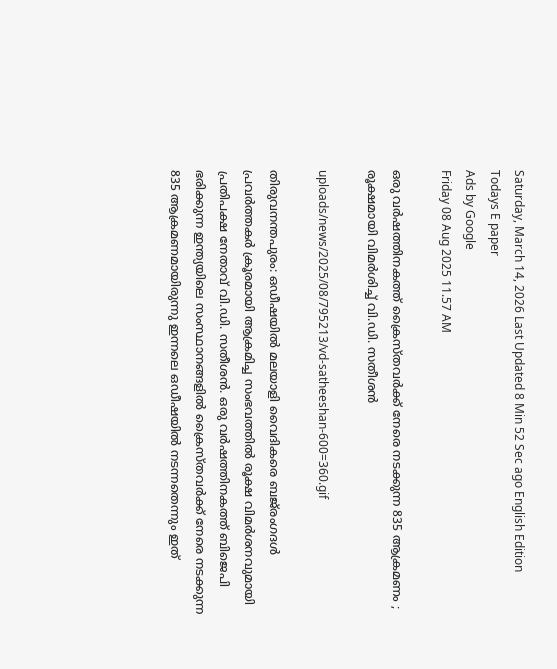Saturday, March 14, 2026 Last Updated 8 Min 52 Sec ago English Edition
Todays E paper
Ads by Google
Friday 08 Aug 2025 11.57 AM

ഒരു വര്‍ഷത്തിനകത്ത് ക്രൈസ്തവര്‍ക്ക് നേരെ നടക്കുന്ന 835 ആക്രമണം ; രൂക്ഷമായി വിമര്‍ശിച്ച് വി.ഡി. സതീശന്‍

uploads/news/2025/08/795213/vd-satheeshan-600=360.gif

തിരുവനന്തപുരം: ഒഡീഷയില്‍ മലയാളി വൈദികരെ ബജ്‌രംഗദള്‍ പ്രവര്‍ത്തകര്‍ ക്രൂരമായി ആക്രമിച്ച സംഭവത്തില്‍ രൂക്ഷ വിമര്‍ശനവുമായി പ്രതിപക്ഷ നേതാവ് വി.ഡി. സതീശന്‍. ഒരു വര്‍ഷത്തിനകത്ത് ബിജെപി ഭരിക്കുന്ന ഇന്ത്യയിലെ സംസ്ഥാനങ്ങളില്‍ ക്രൈസ്തവര്‍ക്ക് നേരെ നടക്കുന്ന 835 ആക്രമണമായിരുന്നു ഇന്നലെ ഒഡീഷയില്‍ നടന്നതെന്നും ഇത്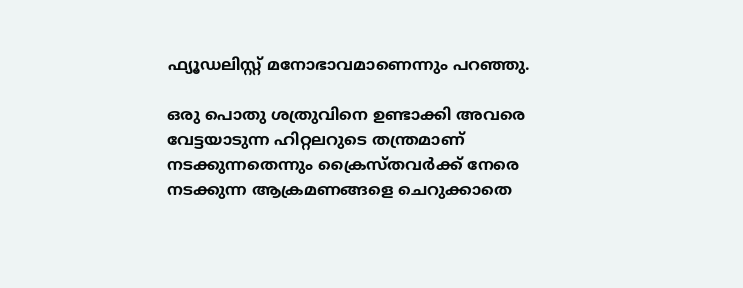ഫ്യൂഡലിസ്റ്റ് മനോഭാവമാണെന്നും പറഞ്ഞു.

ഒരു പൊതു ശത്രുവിനെ ഉണ്ടാക്കി അവരെ വേട്ടയാടുന്ന ഹിറ്റലറുടെ തന്ത്രമാണ് നടക്കുന്നതെന്നും ക്രൈസ്തവര്‍ക്ക് നേരെ നടക്കുന്ന ആക്രമണങ്ങളെ ചെറുക്കാതെ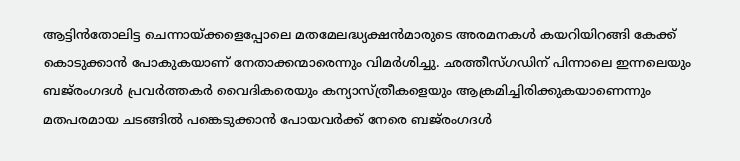ആട്ടിന്‍തോലിട്ട ചെന്നായ്ക്കളെപ്പോലെ മതമേലദ്ധ്യക്ഷന്‍മാരുടെ അരമനകള്‍ കയറിയിറങ്ങി കേക്ക് കൊടുക്കാന്‍ പോകുകയാണ് നേതാക്കന്മാരെന്നും വിമര്‍ശിച്ചു. ഛത്തീസ്ഗഡിന് പിന്നാലെ ഇന്നലെയും ബജ്‌രംഗദള്‍ പ്രവര്‍ത്തകര്‍ വൈദികരെയും കന്യാസ്ത്രീകളെയും ആക്രമിച്ചിരിക്കുകയാണെന്നും മതപരമായ ചടങ്ങില്‍ പങ്കെടുക്കാന്‍ പോയവര്‍ക്ക് നേരെ ബജ്‌രംഗദള്‍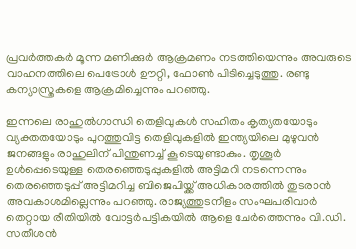പ്രവര്‍ത്തകര്‍ മൂന്ന മണിക്കുര്‍ ആക്രമണം നടത്തിയെന്നും അവരുടെ വാഹനത്തിലെ പെട്രോള്‍ ഊറ്റി, ഫോണ്‍ പിടിച്ചെടുത്തു. രണ്ടു കന്യാസ്ത്രകളെ ആക്രമിച്ചെന്നും പറഞ്ഞു.

ഇന്നലെ രാഹുല്‍ഗാന്ധി തെളിവുകള്‍ സഹിതം കൃത്യതയോടും വ്യക്തതയോടും പുറത്തുവിട്ട തെളിവുകളില്‍ ഇന്ത്യയിലെ മുഴുവന്‍ ജനങ്ങളും രാഹുലിന് പിന്തുണച്ച് കൂടെയുണ്ടാകും. തൃശൂര്‍ ഉള്‍പ്പെടെയുള്ള തെരഞ്ഞെടുപ്പുകളില്‍ അട്ടിമറി നടന്നെന്നും തെരഞ്ഞെടുപ്പ് അട്ടിമറിച്ച ബിജെപിയ്ക്ക് അധികാരത്തില്‍ തുടരാന്‍ അവകാശമില്ലെന്നും പറഞ്ഞു. രാജ്യത്തുടനീളം സംഘപരിവാര്‍ തെറ്റായ രീതിയില്‍ വോട്ടര്‍പട്ടികയില്‍ ആളെ ചേര്‍ത്തെന്നും വി.ഡി. സതീശന്‍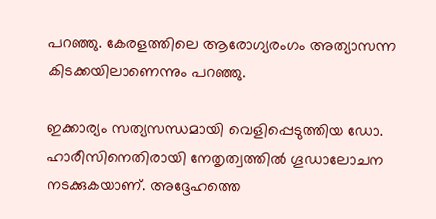പറഞ്ഞു. കേരളത്തിലെ ആരോഗ്യരംഗം അത്യാസന്ന കിടക്കയിലാണെന്നും പറഞ്ഞു.

ഇക്കാര്യം സത്യസന്ധമായി വെളിപ്പെടുത്തിയ ഡോ. ഹാരീസിനെതിരായി നേതൃത്വത്തില്‍ ഗൂഡാലോചന നടക്കുകയാണ്. അദ്ദേഹത്തെ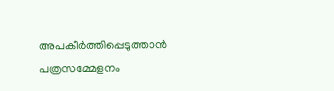അപകീര്‍ത്തിപ്പെടുത്താന്‍ പത്രസമ്മേളനം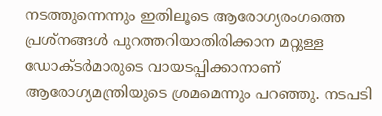നടത്തുന്നെന്നും ഇതിലൂടെ ആരോഗ്യരംഗത്തെ പ്രശ്‌നങ്ങള്‍ പുറത്തറിയാതിരിക്കാന മറ്റുള്ള ഡോക്ടര്‍മാരുടെ വായടപ്പിക്കാനാണ് ആരോഗ്യമന്ത്രിയുടെ ശ്രമമെന്നും പറഞ്ഞു. നടപടി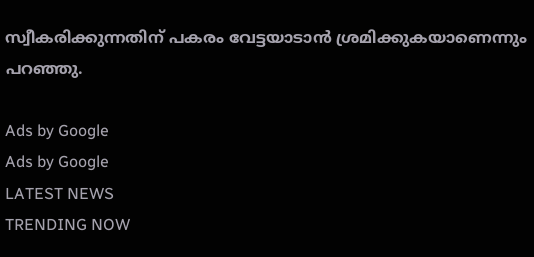സ്വീകരിക്കുന്നതിന് പകരം വേട്ടയാടാന്‍ ശ്രമിക്കുകയാണെന്നും പറഞ്ഞു.

Ads by Google
Ads by Google
LATEST NEWS
TRENDING NOW